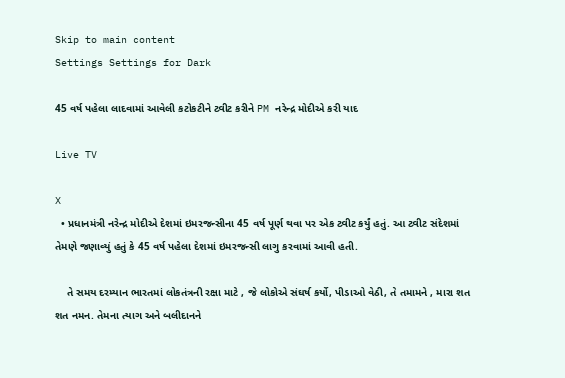Skip to main content
Settings Settings for Dark

45 વર્ષ પહેલા લાદવામાં આવેલી કટોકટીને ટ્વીટ કરીને PM નરેન્દ્ર મોદીએ કરી યાદ

Live TV

X
  • પ્રધાનમંત્રી નરેન્દ્ર મોદીએ દેશમાં ઇમરજન્સીના 45 વર્ષ પૂર્ણ થવા પર એક ટ્વીટ કર્યું હતું. આ ટ્વીટ સંદેશમાં તેમણે જણાવ્યું હતું કે 45 વર્ષ પહેલા દેશમાં ઇમરજન્સી લાગુ કરવામાં આવી હતી.

    તે સમય દરમ્યાન ભારતમાં લોકતંત્રની રક્ષા માટે , જે લોકોએ સંઘર્ષ કર્યો, પીડાઓ વેઠી, તે તમામને , મારા શત શત નમન. તેમના ત્યાગ અને બલીદાનને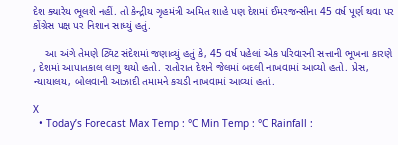દેશ ક્યારેય ભૂલશે નહીં. તો કેન્દ્રીય ગૃહમંત્રી અમિત શાહે પણ દેશમાં ઈમરજન્સીના 45 વર્ષ પૂર્ણ થવા પર કોંગ્રેસ પક્ષ પર નિશાન સાધ્યું હતું.

    આ અંગે તેમણે ટ્વિટ સંદેશમાં જણાવ્યું હતું કે, 45 વર્ષ પહેલાં એક પરિવારની સત્તાની ભૂખના કારણે , દેશમાં આપાતકાલ લાગુ થયો હતો. રાતોરાત દેશને જેલમાં બદલી નાખવામાં આવ્યો હતો. પ્રેસ, ન્યાયાલય, બોલવાની આઝાદી તમામને કચડી નાખવામાં આવ્યાં હતાં.

X
  • Today’s Forecast Max Temp : °C Min Temp : °C Rainfall :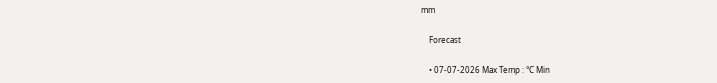mm

    Forecast

    • 07-07-2026 Max Temp : °C Min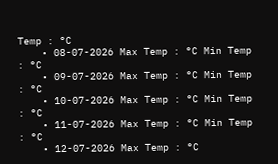Temp : °C
    • 08-07-2026 Max Temp : °C Min Temp : °C
    • 09-07-2026 Max Temp : °C Min Temp : °C
    • 10-07-2026 Max Temp : °C Min Temp : °C
    • 11-07-2026 Max Temp : °C Min Temp : °C
    • 12-07-2026 Max Temp : °C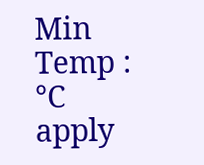Min Temp : °C
apply